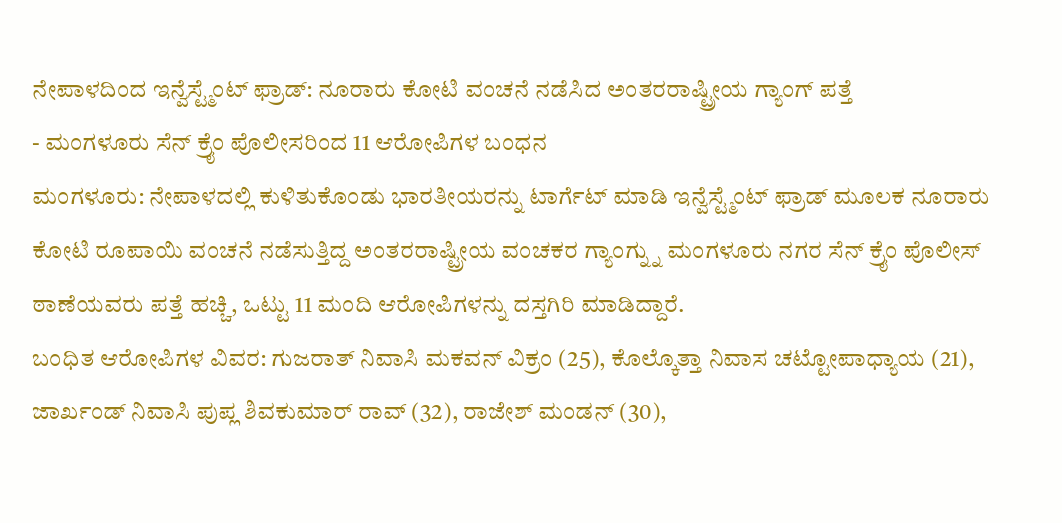ನೇಪಾಳದಿಂದ ಇನ್ವೆಸ್ಟ್ಮೆಂಟ್ ಫ್ರಾಡ್: ನೂರಾರು ಕೋಟಿ ವಂಚನೆ ನಡೆಸಿದ ಅಂತರರಾಷ್ಟ್ರೀಯ ಗ್ಯಾಂಗ್ ಪತ್ತೆ
- ಮಂಗಳೂರು ಸೆನ್ ಕ್ರೈಂ ಪೊಲೀಸರಿಂದ 11 ಆರೋಪಿಗಳ ಬಂಧನ
ಮಂಗಳೂರು: ನೇಪಾಳದಲ್ಲಿ ಕುಳಿತುಕೊಂಡು ಭಾರತೀಯರನ್ನು ಟಾರ್ಗೆಟ್ ಮಾಡಿ ಇನ್ವೆಸ್ಟ್ಮೆಂಟ್ ಫ್ರಾಡ್ ಮೂಲಕ ನೂರಾರು ಕೋಟಿ ರೂಪಾಯಿ ವಂಚನೆ ನಡೆಸುತ್ತಿದ್ದ ಅಂತರರಾಷ್ಟ್ರೀಯ ವಂಚಕರ ಗ್ಯಾಂಗ್ನ್ನು ಮಂಗಳೂರು ನಗರ ಸೆನ್ ಕ್ರೈಂ ಪೊಲೀಸ್ ಠಾಣೆಯವರು ಪತ್ತೆ ಹಚ್ಚಿ, ಒಟ್ಟು 11 ಮಂದಿ ಆರೋಪಿಗಳನ್ನು ದಸ್ತಗಿರಿ ಮಾಡಿದ್ದಾರೆ.
ಬಂಧಿತ ಆರೋಪಿಗಳ ವಿವರ: ಗುಜರಾತ್ ನಿವಾಸಿ ಮಕವನ್ ವಿಕ್ರಂ (25), ಕೊಲ್ಕೊತ್ತಾ ನಿವಾಸ ಚಟ್ಟೋಪಾಧ್ಯಾಯ (21), ಜಾರ್ಖಂಡ್ ನಿವಾಸಿ ಪುಪ್ಲ ಶಿವಕುಮಾರ್ ರಾವ್ (32), ರಾಜೇಶ್ ಮಂಡನ್ (30),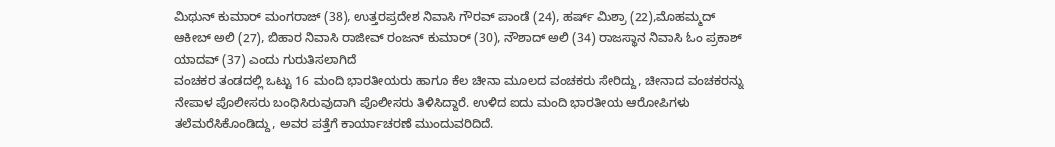ಮಿಥುನ್ ಕುಮಾರ್ ಮಂಗರಾಜ್ (38), ಉತ್ತರಪ್ರದೇಶ ನಿವಾಸಿ ಗೌರವ್ ಪಾಂಡೆ (24), ಹರ್ಷ್ ಮಿಶ್ರಾ (22),ಮೊಹಮ್ಮದ್ ಆಕೀಬ್ ಅಲಿ (27), ಬಿಹಾರ ನಿವಾಸಿ ರಾಜೀವ್ ರಂಜನ್ ಕುಮಾರ್ (30), ನೌಶಾದ್ ಅಲಿ (34) ರಾಜಸ್ಥಾನ ನಿವಾಸಿ ಓಂ ಪ್ರಕಾಶ್ ಯಾದವ್ (37) ಎಂದು ಗುರುತಿಸಲಾಗಿದೆ
ವಂಚಕರ ತಂಡದಲ್ಲಿ ಒಟ್ಟು 16 ಮಂದಿ ಭಾರತೀಯರು ಹಾಗೂ ಕೆಲ ಚೀನಾ ಮೂಲದ ವಂಚಕರು ಸೇರಿದ್ದು, ಚೀನಾದ ವಂಚಕರನ್ನು ನೇಪಾಳ ಪೊಲೀಸರು ಬಂಧಿಸಿರುವುದಾಗಿ ಪೊಲೀಸರು ತಿಳಿಸಿದ್ದಾರೆ. ಉಳಿದ ಐದು ಮಂದಿ ಭಾರತೀಯ ಆರೋಪಿಗಳು ತಲೆಮರೆಸಿಕೊಂಡಿದ್ದು, ಅವರ ಪತ್ತೆಗೆ ಕಾರ್ಯಾಚರಣೆ ಮುಂದುವರಿದಿದೆ.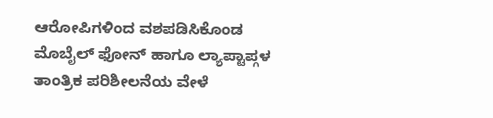ಆರೋಪಿಗಳಿಂದ ವಶಪಡಿಸಿಕೊಂಡ ಮೊಬೈಲ್ ಫೋನ್ ಹಾಗೂ ಲ್ಯಾಪ್ಟಾಪ್ಗಳ ತಾಂತ್ರಿಕ ಪರಿಶೀಲನೆಯ ವೇಳೆ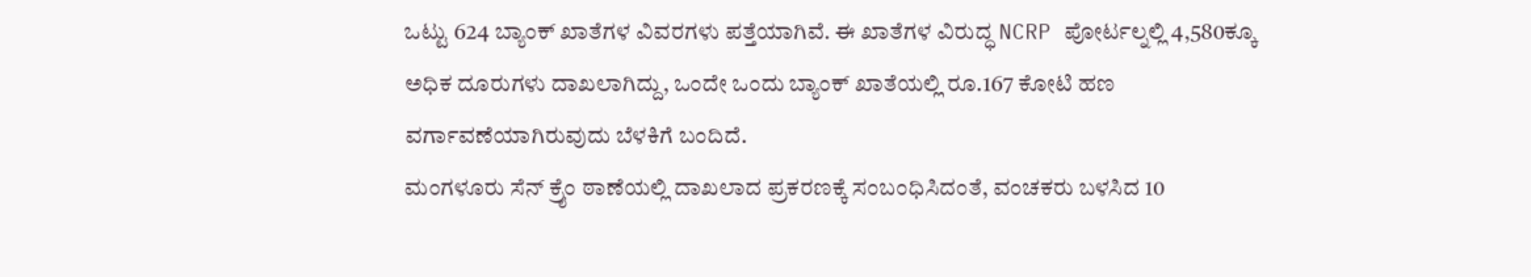ಒಟ್ಟು 624 ಬ್ಯಾಂಕ್ ಖಾತೆಗಳ ವಿವರಗಳು ಪತ್ತೆಯಾಗಿವೆ. ಈ ಖಾತೆಗಳ ವಿರುದ್ಧ NCRP ಪೋರ್ಟಲ್ನಲ್ಲಿ 4,580ಕ್ಕೂ ಅಧಿಕ ದೂರುಗಳು ದಾಖಲಾಗಿದ್ದು, ಒಂದೇ ಒಂದು ಬ್ಯಾಂಕ್ ಖಾತೆಯಲ್ಲಿ ರೂ.167 ಕೋಟಿ ಹಣ ವರ್ಗಾವಣೆಯಾಗಿರುವುದು ಬೆಳಕಿಗೆ ಬಂದಿದೆ.
ಮಂಗಳೂರು ಸೆನ್ ಕ್ರೈಂ ಠಾಣೆಯಲ್ಲಿ ದಾಖಲಾದ ಪ್ರಕರಣಕ್ಕೆ ಸಂಬಂಧಿಸಿದಂತೆ, ವಂಚಕರು ಬಳಸಿದ 10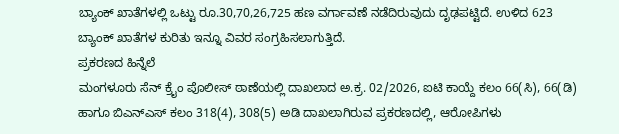ಬ್ಯಾಂಕ್ ಖಾತೆಗಳಲ್ಲಿ ಒಟ್ಟು ರೂ.30,70,26,725 ಹಣ ವರ್ಗಾವಣೆ ನಡೆದಿರುವುದು ದೃಢಪಟ್ಟಿದೆ. ಉಳಿದ 623 ಬ್ಯಾಂಕ್ ಖಾತೆಗಳ ಕುರಿತು ಇನ್ನೂ ವಿವರ ಸಂಗ್ರಹಿಸಲಾಗುತ್ತಿದೆ.
ಪ್ರಕರಣದ ಹಿನ್ನೆಲೆ
ಮಂಗಳೂರು ಸೆನ್ ಕ್ರೈಂ ಪೊಲೀಸ್ ಠಾಣೆಯಲ್ಲಿ ದಾಖಲಾದ ಅ.ಕ್ರ. 02/2026, ಐಟಿ ಕಾಯ್ದೆ ಕಲಂ 66(ಸಿ), 66(ಡಿ) ಹಾಗೂ ಬಿಎನ್ಎಸ್ ಕಲಂ 318(4), 308(5) ಅಡಿ ದಾಖಲಾಗಿರುವ ಪ್ರಕರಣದಲ್ಲಿ, ಆರೋಪಿಗಳು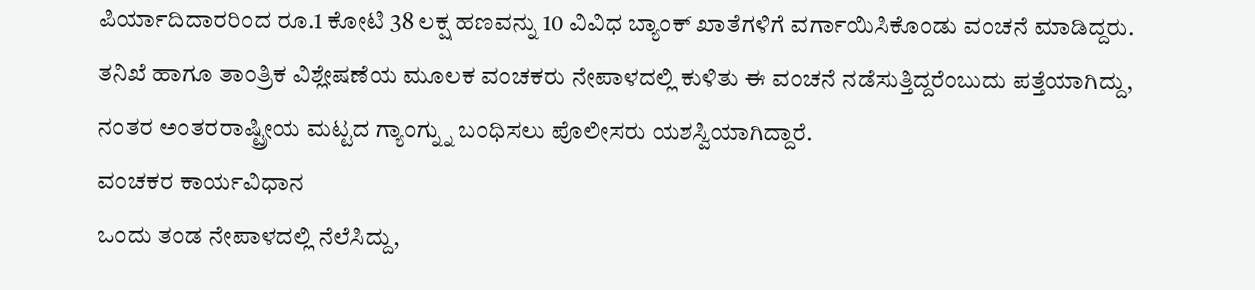ಪಿರ್ಯಾದಿದಾರರಿಂದ ರೂ.1 ಕೋಟಿ 38 ಲಕ್ಷ ಹಣವನ್ನು 10 ವಿವಿಧ ಬ್ಯಾಂಕ್ ಖಾತೆಗಳಿಗೆ ವರ್ಗಾಯಿಸಿಕೊಂಡು ವಂಚನೆ ಮಾಡಿದ್ದರು.
ತನಿಖೆ ಹಾಗೂ ತಾಂತ್ರಿಕ ವಿಶ್ಲೇಷಣೆಯ ಮೂಲಕ ವಂಚಕರು ನೇಪಾಳದಲ್ಲಿ ಕುಳಿತು ಈ ವಂಚನೆ ನಡೆಸುತ್ತಿದ್ದರೆಂಬುದು ಪತ್ತೆಯಾಗಿದ್ದು, ನಂತರ ಅಂತರರಾಷ್ಟ್ರೀಯ ಮಟ್ಟದ ಗ್ಯಾಂಗ್ನ್ನು ಬಂಧಿಸಲು ಪೊಲೀಸರು ಯಶಸ್ವಿಯಾಗಿದ್ದಾರೆ.
ವಂಚಕರ ಕಾರ್ಯವಿಧಾನ
ಒಂದು ತಂಡ ನೇಪಾಳದಲ್ಲಿ ನೆಲೆಸಿದ್ದು,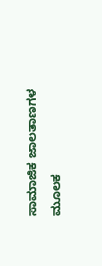ಸಾಮಾಜಿಕ ಜಾಲತಾಣಗಳ ಮೂಲಕ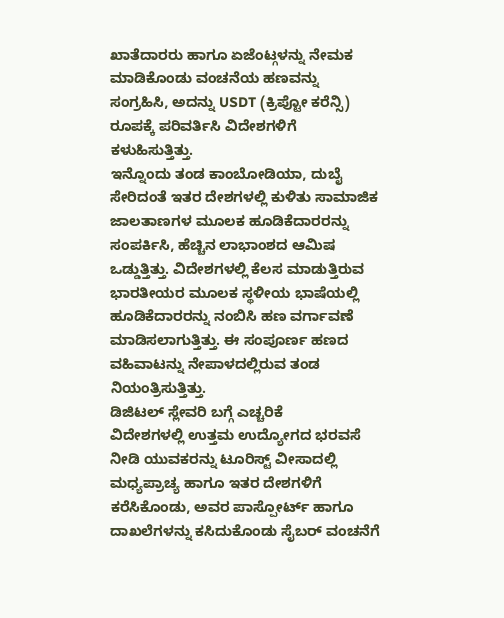ಖಾತೆದಾರರು ಹಾಗೂ ಏಜೆಂಟ್ಗಳನ್ನು ನೇಮಕ ಮಾಡಿಕೊಂಡು ವಂಚನೆಯ ಹಣವನ್ನು ಸಂಗ್ರಹಿಸಿ, ಅದನ್ನು USDT (ಕ್ರಿಪ್ಟೋ ಕರೆನ್ಸಿ) ರೂಪಕ್ಕೆ ಪರಿವರ್ತಿಸಿ ವಿದೇಶಗಳಿಗೆ ಕಳುಹಿಸುತ್ತಿತ್ತು.
ಇನ್ನೊಂದು ತಂಡ ಕಾಂಬೋಡಿಯಾ, ದುಬೈ ಸೇರಿದಂತೆ ಇತರ ದೇಶಗಳಲ್ಲಿ ಕುಳಿತು ಸಾಮಾಜಿಕ ಜಾಲತಾಣಗಳ ಮೂಲಕ ಹೂಡಿಕೆದಾರರನ್ನು ಸಂಪರ್ಕಿಸಿ, ಹೆಚ್ಚಿನ ಲಾಭಾಂಶದ ಆಮಿಷ ಒಡ್ಡುತ್ತಿತ್ತು. ವಿದೇಶಗಳಲ್ಲಿ ಕೆಲಸ ಮಾಡುತ್ತಿರುವ ಭಾರತೀಯರ ಮೂಲಕ ಸ್ಥಳೀಯ ಭಾಷೆಯಲ್ಲಿ ಹೂಡಿಕೆದಾರರನ್ನು ನಂಬಿಸಿ ಹಣ ವರ್ಗಾವಣೆ ಮಾಡಿಸಲಾಗುತ್ತಿತ್ತು. ಈ ಸಂಪೂರ್ಣ ಹಣದ ವಹಿವಾಟನ್ನು ನೇಪಾಳದಲ್ಲಿರುವ ತಂಡ ನಿಯಂತ್ರಿಸುತ್ತಿತ್ತು.
ಡಿಜಿಟಲ್ ಸ್ಲೇವರಿ ಬಗ್ಗೆ ಎಚ್ಚರಿಕೆ
ವಿದೇಶಗಳಲ್ಲಿ ಉತ್ತಮ ಉದ್ಯೋಗದ ಭರವಸೆ ನೀಡಿ ಯುವಕರನ್ನು ಟೂರಿಸ್ಟ್ ವೀಸಾದಲ್ಲಿ ಮಧ್ಯಪ್ರಾಚ್ಯ ಹಾಗೂ ಇತರ ದೇಶಗಳಿಗೆ ಕರೆಸಿಕೊಂಡು, ಅವರ ಪಾಸ್ಪೋರ್ಟ್ ಹಾಗೂ ದಾಖಲೆಗಳನ್ನು ಕಸಿದುಕೊಂಡು ಸೈಬರ್ ವಂಚನೆಗೆ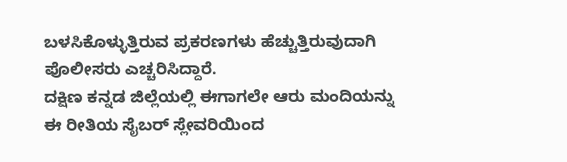ಬಳಸಿಕೊಳ್ಳುತ್ತಿರುವ ಪ್ರಕರಣಗಳು ಹೆಚ್ಚುತ್ತಿರುವುದಾಗಿ ಪೊಲೀಸರು ಎಚ್ಚರಿಸಿದ್ದಾರೆ.
ದಕ್ಷಿಣ ಕನ್ನಡ ಜಿಲ್ಲೆಯಲ್ಲಿ ಈಗಾಗಲೇ ಆರು ಮಂದಿಯನ್ನು ಈ ರೀತಿಯ ಸೈಬರ್ ಸ್ಲೇವರಿಯಿಂದ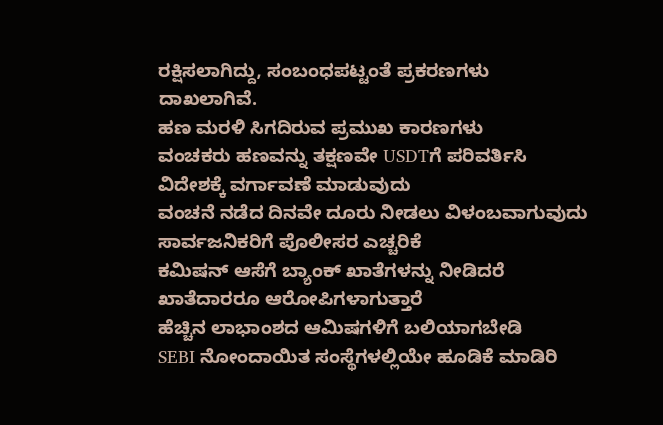ರಕ್ಷಿಸಲಾಗಿದ್ದು, ಸಂಬಂಧಪಟ್ಟಂತೆ ಪ್ರಕರಣಗಳು ದಾಖಲಾಗಿವೆ.
ಹಣ ಮರಳಿ ಸಿಗದಿರುವ ಪ್ರಮುಖ ಕಾರಣಗಳು
ವಂಚಕರು ಹಣವನ್ನು ತಕ್ಷಣವೇ USDTಗೆ ಪರಿವರ್ತಿಸಿ ವಿದೇಶಕ್ಕೆ ವರ್ಗಾವಣೆ ಮಾಡುವುದು
ವಂಚನೆ ನಡೆದ ದಿನವೇ ದೂರು ನೀಡಲು ವಿಳಂಬವಾಗುವುದು
ಸಾರ್ವಜನಿಕರಿಗೆ ಪೊಲೀಸರ ಎಚ್ಚರಿಕೆ
ಕಮಿಷನ್ ಆಸೆಗೆ ಬ್ಯಾಂಕ್ ಖಾತೆಗಳನ್ನು ನೀಡಿದರೆ ಖಾತೆದಾರರೂ ಆರೋಪಿಗಳಾಗುತ್ತಾರೆ
ಹೆಚ್ಚಿನ ಲಾಭಾಂಶದ ಆಮಿಷಗಳಿಗೆ ಬಲಿಯಾಗಬೇಡಿ
SEBI ನೋಂದಾಯಿತ ಸಂಸ್ಥೆಗಳಲ್ಲಿಯೇ ಹೂಡಿಕೆ ಮಾಡಿರಿ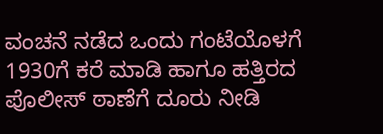ವಂಚನೆ ನಡೆದ ಒಂದು ಗಂಟೆಯೊಳಗೆ 1930ಗೆ ಕರೆ ಮಾಡಿ ಹಾಗೂ ಹತ್ತಿರದ ಪೊಲೀಸ್ ಠಾಣೆಗೆ ದೂರು ನೀಡಿ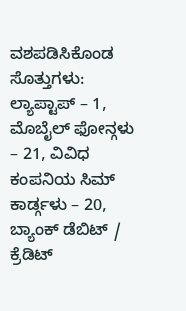ವಶಪಡಿಸಿಕೊಂಡ ಸೊತ್ತುಗಳು: ಲ್ಯಾಪ್ಟಾಪ್ – 1, ಮೊಬೈಲ್ ಫೋನ್ಗಳು – 21, ವಿವಿಧ ಕಂಪನಿಯ ಸಿಮ್ ಕಾರ್ಡ್ಗಳು – 20, ಬ್ಯಾಂಕ್ ಡೆಬಿಟ್ / ಕ್ರೆಡಿಟ್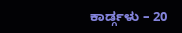ಕಾರ್ಡ್ಗಳು – 20